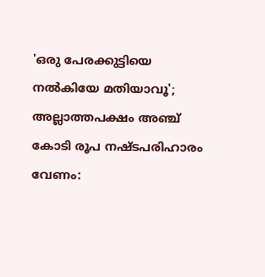'ഒരു പേരക്കുട്ടിയെ നല്‍കിയേ മതിയാവൂ'; അല്ലാത്തപക്ഷം അഞ്ച് കോടി രൂപ നഷ്ടപരിഹാരം വേണം: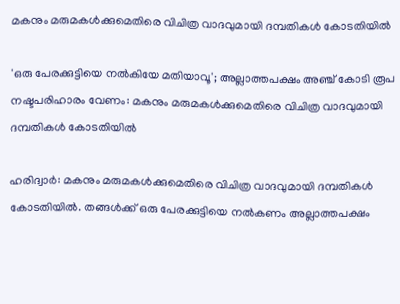മകനും മരുമകള്‍ക്കുമെതിരെ വിചിത്ര വാദവുമായി ദമ്പതികൾ കോടതിയിൽ

'ഒരു പേരക്കുട്ടിയെ നല്‍കിയേ മതിയാവൂ'; അല്ലാത്തപക്ഷം അഞ്ച് കോടി രൂപ നഷ്ടപരിഹാരം വേണം: മകനും മരുമകള്‍ക്കുമെതിരെ വിചിത്ര വാദവുമായി ദമ്പതികൾ കോടതിയിൽ

ഹരിദ്വാര്‍: മകനും മരുമകള്‍ക്കുമെതിരെ വിചിത്ര വാദവുമായി ദമ്പതികൾ കോടതിയിൽ. തങ്ങള്‍ക്ക് ഒരു പേരക്കുട്ടിയെ നല്‍കണം അല്ലാത്തപക്ഷം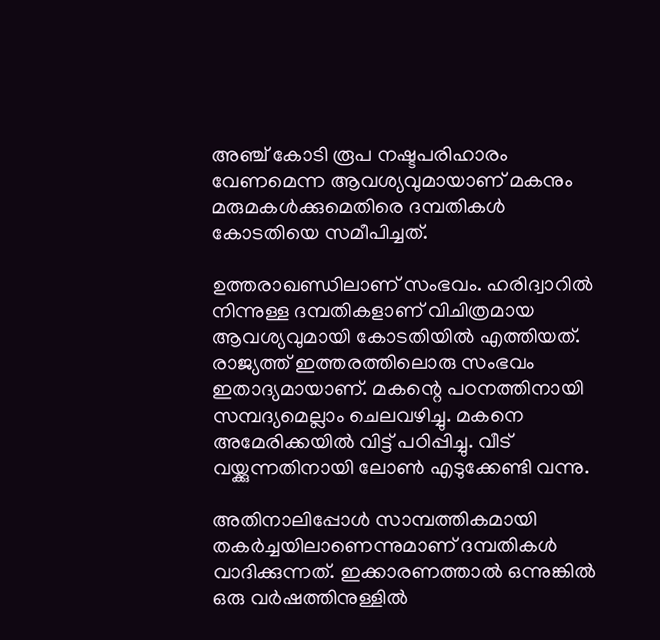അഞ്ച് കോടി രൂപ നഷ്ടപരിഹാരം വേണമെന്ന ആവശ്യവുമായാണ് മകനും മരുമകള്‍ക്കുമെതിരെ ദമ്പതികള്‍ കോടതിയെ സമീപിച്ചത്.

ഉത്തരാഖണ്ഡിലാണ് സംഭവം. ഹരിദ്വാറില്‍ നിന്നുള്ള ദമ്പതികളാണ് വിചിത്രമായ ആവശ്യവുമായി കോടതിയില്‍ എത്തിയത്. രാജ്യത്ത് ഇത്തരത്തിലൊരു സംഭവം ഇതാദ്യമായാണ്. മകന്റെ പഠനത്തിനായി സമ്പദ്യമെല്ലാം ചെലവഴിച്ചു. മകനെ അമേരിക്കയില്‍ വിട്ട് പഠിപ്പിച്ചു. വീട് വയ്ക്കുന്നതിനായി ലോണ്‍ എടുക്കേണ്ടി വന്നു.

അതിനാലിപ്പോള്‍ സാമ്പത്തികമായി തകര്‍ച്ചയിലാണെന്നുമാണ് ദമ്പതികള്‍ വാദിക്കുന്നത്. ഇക്കാരണത്താല്‍ ഒന്നുങ്കില്‍ ഒരു വര്‍ഷത്തിനുള്ളില്‍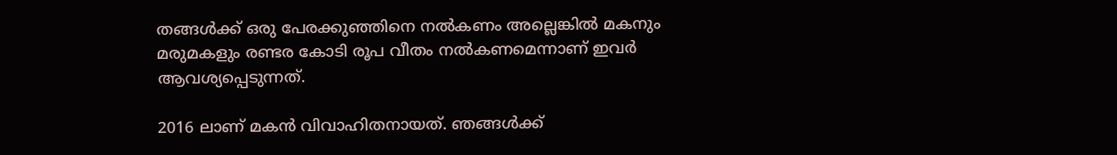തങ്ങള്‍ക്ക് ഒരു പേരക്കുഞ്ഞിനെ നല്‍കണം അല്ലെങ്കില്‍ മകനും മരുമകളും രണ്ടര കോടി രൂപ വീതം നല്‍കണമെന്നാണ് ഇവര്‍ ആവശ്യപ്പെടുന്നത്.

2016 ലാണ് മകൻ വിവാഹിതനായത്. ഞങ്ങള്‍ക്ക്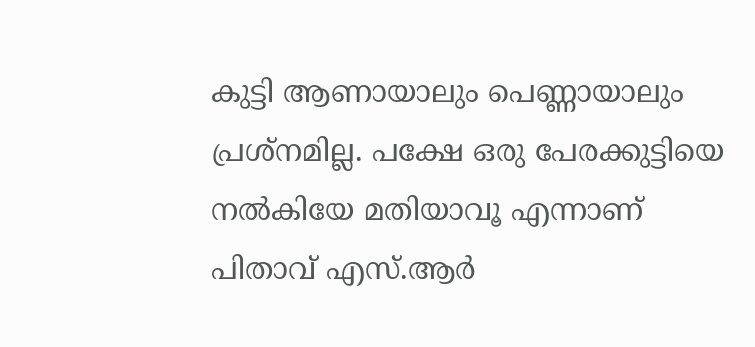കുട്ടി ആണായാലും പെണ്ണായാലും പ്രശ്നമില്ല. പക്ഷേ ഒരു പേരക്കുട്ടിയെ നല്‍കിയേ മതിയാവൂ എന്നാണ് പിതാവ് എസ്.ആര്‍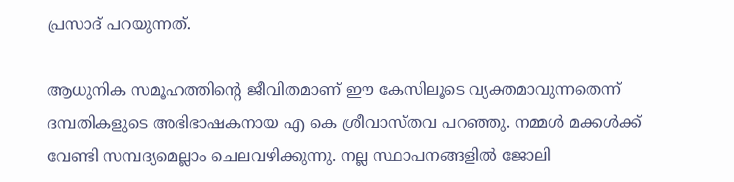പ്രസാദ് പറയുന്നത്.

ആധുനിക സമൂഹത്തിന്റെ ജീവിതമാണ് ഈ കേസിലൂടെ വ്യക്തമാവുന്നതെന്ന് ദമ്പതികളുടെ അഭിഭാഷകനായ എ കെ ശ്രീവാസ്‌തവ പറഞ്ഞു. നമ്മള്‍ മക്കള്‍ക്ക് വേണ്ടി സമ്പദ്യമെല്ലാം ചെലവഴിക്കുന്നു. നല്ല സ്ഥാപനങ്ങളില്‍ ജോലി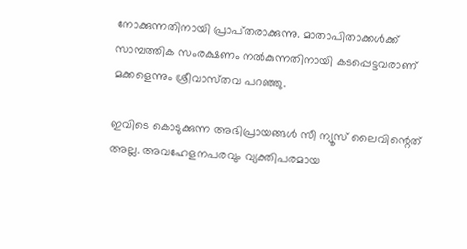നോക്കുന്നതിനായി പ്രാപ്‌തരാക്കുന്നു. മാതാപിതാക്കള്‍ക്ക് സാമ്പത്തിക സംരക്ഷണം നല്‍കുന്നതിനായി കടപ്പെട്ടവരാണ് മക്കളെന്നും ശ്രീവാസ്‌തവ പറഞ്ഞു.

ഇവിടെ കൊടുക്കുന്ന അഭിപ്രായങ്ങള്‍ സീ ന്യൂസ് ലൈവിന്റെത് അല്ല. അവഹേളനപരവും വ്യക്തിപരമായ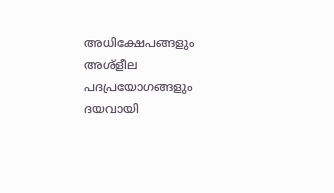അധിക്ഷേപങ്ങളും അശ്‌ളീല പദപ്രയോഗങ്ങളും ദയവായി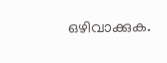ഒഴിവാക്കുക.